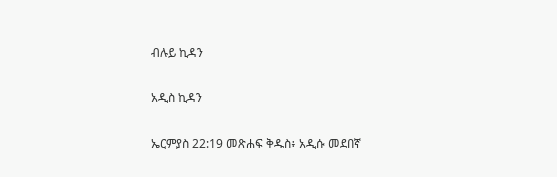ብሉይ ኪዳን

አዲስ ኪዳን

ኤርምያስ 22:19 መጽሐፍ ቅዱስ፥ አዲሱ መደበኛ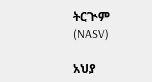ትርጒም (NASV)

አህያ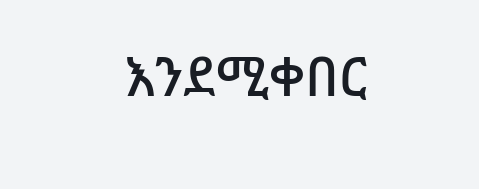እንደሚቀበር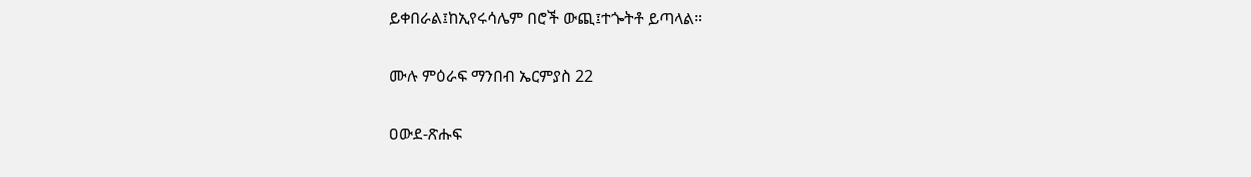ይቀበራል፤ከኢየሩሳሌም በሮች ውጪ፤ተጐትቶ ይጣላል።

ሙሉ ምዕራፍ ማንበብ ኤርምያስ 22

ዐውደ-ጽሑፍ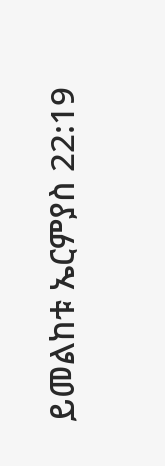ይመልከቱ ኤርምያስ 22:19